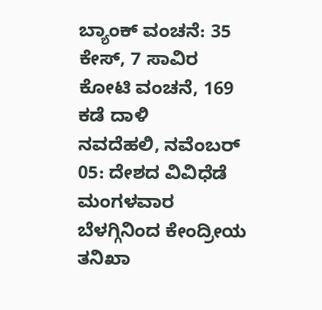ಬ್ಯಾಂಕ್ ವಂಚನೆ: 35 ಕೇಸ್, 7 ಸಾವಿರ ಕೋಟಿ ವಂಚನೆ, 169 ಕಡೆ ದಾಳಿ
ನವದೆಹಲಿ, ನವೆಂಬರ್ 05: ದೇಶದ ವಿವಿಧೆಡೆ ಮಂಗಳವಾರ ಬೆಳಗ್ಗಿನಿಂದ ಕೇಂದ್ರೀಯ ತನಿಖಾ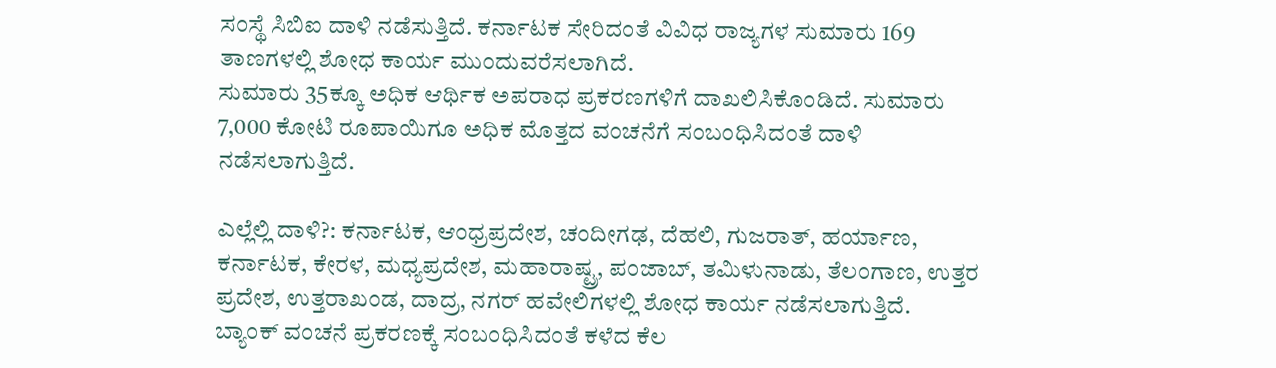ಸಂಸ್ಥೆ ಸಿಬಿಐ ದಾಳಿ ನಡೆಸುತ್ತಿದೆ. ಕರ್ನಾಟಕ ಸೇರಿದಂತೆ ವಿವಿಧ ರಾಜ್ಯಗಳ ಸುಮಾರು 169 ತಾಣಗಳಲ್ಲಿ ಶೋಧ ಕಾರ್ಯ ಮುಂದುವರೆಸಲಾಗಿದೆ.
ಸುಮಾರು 35ಕ್ಕೂ ಅಧಿಕ ಆರ್ಥಿಕ ಅಪರಾಧ ಪ್ರಕರಣಗಳಿಗೆ ದಾಖಲಿಸಿಕೊಂಡಿದೆ. ಸುಮಾರು 7,000 ಕೋಟಿ ರೂಪಾಯಿಗೂ ಅಧಿಕ ಮೊತ್ತದ ವಂಚನೆಗೆ ಸಂಬಂಧಿಸಿದಂತೆ ದಾಳಿ ನಡೆಸಲಾಗುತ್ತಿದೆ.

ಎಲ್ಲೆಲ್ಲಿ ದಾಳಿ?: ಕರ್ನಾಟಕ, ಆಂಧ್ರಪ್ರದೇಶ, ಚಂದೀಗಢ, ದೆಹಲಿ, ಗುಜರಾತ್, ಹರ್ಯಾಣ, ಕರ್ನಾಟಕ, ಕೇರಳ, ಮಧ್ಯಪ್ರದೇಶ, ಮಹಾರಾಷ್ಟ್ರ, ಪಂಜಾಬ್, ತಮಿಳುನಾಡು, ತೆಲಂಗಾಣ, ಉತ್ತರ ಪ್ರದೇಶ, ಉತ್ತರಾಖಂಡ, ದಾದ್ರ, ನಗರ್ ಹವೇಲಿಗಳಲ್ಲಿ ಶೋಧ ಕಾರ್ಯ ನಡೆಸಲಾಗುತ್ತಿದೆ.
ಬ್ಯಾಂಕ್ ವಂಚನೆ ಪ್ರಕರಣಕ್ಕೆ ಸಂಬಂಧಿಸಿದಂತೆ ಕಳೆದ ಕೆಲ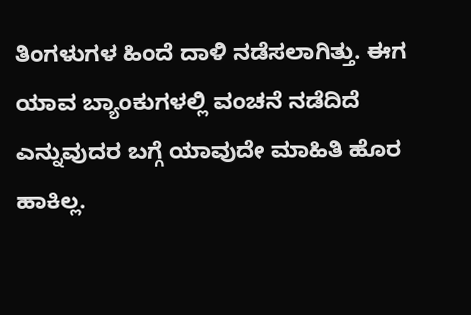ತಿಂಗಳುಗಳ ಹಿಂದೆ ದಾಳಿ ನಡೆಸಲಾಗಿತ್ತು. ಈಗ ಯಾವ ಬ್ಯಾಂಕುಗಳಲ್ಲಿ ವಂಚನೆ ನಡೆದಿದೆ ಎನ್ನುವುದರ ಬಗ್ಗೆ ಯಾವುದೇ ಮಾಹಿತಿ ಹೊರ ಹಾಕಿಲ್ಲ.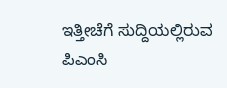ಇತ್ತೀಚೆಗೆ ಸುದ್ದಿಯಲ್ಲಿರುವ ಪಿಎಂಸಿ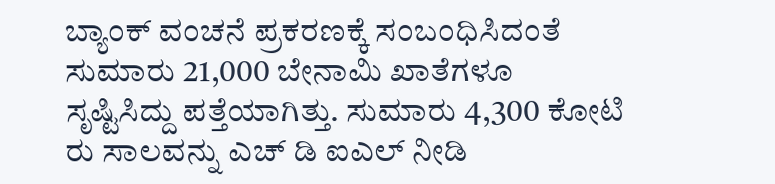ಬ್ಯಾಂಕ್ ವಂಚನೆ ಪ್ರಕರಣಕ್ಕೆ ಸಂಬಂಧಿಸಿದಂತೆ ಸುಮಾರು 21,000 ಬೇನಾಮಿ ಖಾತೆಗಳೂ ಸೃಷ್ಟಿಸಿದ್ದು ಪತ್ತೆಯಾಗಿತ್ತು. ಸುಮಾರು 4,300 ಕೋಟಿ ರು ಸಾಲವನ್ನು ಎಚ್ ಡಿ ಐಎಲ್ ನೀಡಿ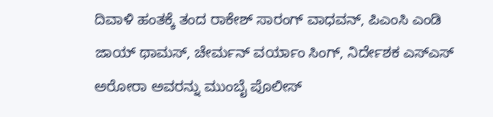ದಿವಾಳಿ ಹಂತಕ್ಕೆ ತಂದ ರಾಕೇಶ್ ಸಾರಂಗ್ ವಾಧವನ್, ಪಿಎಂಸಿ ಎಂಡಿ ಜಾಯ್ ಥಾಮಸ್, ಚೇರ್ಮನ್ ವರ್ಯಾಂ ಸಿಂಗ್, ನಿರ್ದೇಶಕ ಎಸ್ಎಸ್ ಅರೋರಾ ಅವರನ್ನು ಮುಂಬೈ ಪೊಲೀಸ್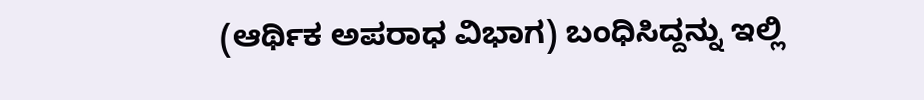(ಆರ್ಥಿಕ ಅಪರಾಧ ವಿಭಾಗ) ಬಂಧಿಸಿದ್ದನ್ನು ಇಲ್ಲಿ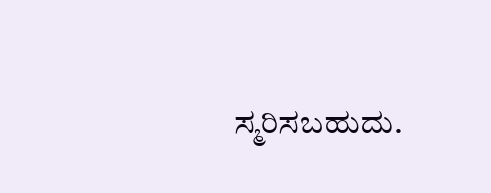ಸ್ಮರಿಸಬಹುದು.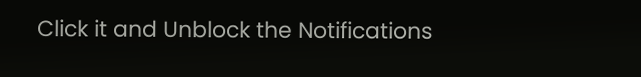Click it and Unblock the Notifications